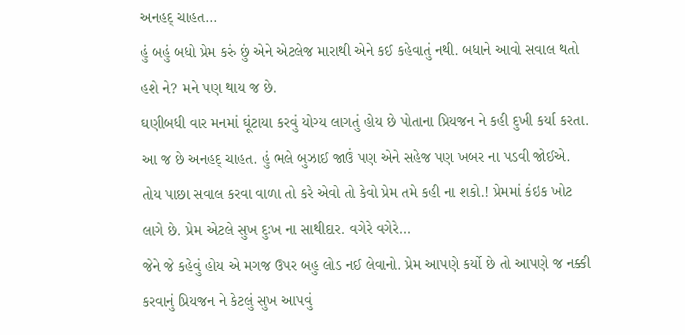અનહદ્ ચાહત...
હું બહું બધો પ્રેમ કરું છું એને એટલેજ મારાથી એને કઈ કહેવાતું નથી. બધાને આવો સવાલ થતો હશે ને? મને પણ થાય જ છે.
ઘણીબધી વાર મનમાં ઘૂંટાયા કરવું યોગ્ય લાગતું હોય છે પોતાના પ્રિયજન ને કહી દુખી કર્યા કરતા. આ જ છે અનહદ્ ચાહત. હું ભલે બુઝાઈ જાઉં પણ એને સહેજ પણ ખબર ના પડવી જોઈએ.
તોય પાછા સવાલ કરવા વાળા તો કરે એવો તો કેવો પ્રેમ તમે કહી ના શકો.! પ્રેમમાં કંઇક ખોટ લાગે છે. પ્રેમ એટલે સુખ દુઃખ ના સાથીદાર. વગેરે વગેરે...
જેને જે કહેવું હોય એ મગજ ઉપર બહુ લોડ નઈ લેવાનો. પ્રેમ આપણે કર્યો છે તો આપણે જ નક્કી કરવાનું પ્રિયજન ને કેટલું સુખ આપવું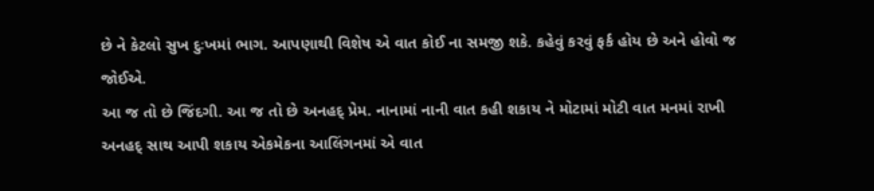છે ને કેટલો સુખ દુઃખમાં ભાગ. આપણાથી વિશેષ એ વાત કોઈ ના સમજી શકે. કહેવું કરવું ફર્ક હોય છે અને હોવો જ જોઈએ.
આ જ તો છે જિંદગી. આ જ તો છે અનહદ્ પ્રેમ. નાનામાં નાની વાત કહી શકાય ને મોટામાં મોટી વાત મનમાં રાખી અનહદ્ સાથ આપી શકાય એકમેકના આલિંગનમાં એ વાત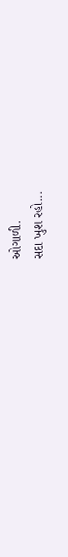ઓગાળી.
સદા ખુશ રહો...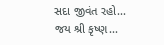સદા જીવંત રહો...
જય શ્રી કૃષ્ણ...